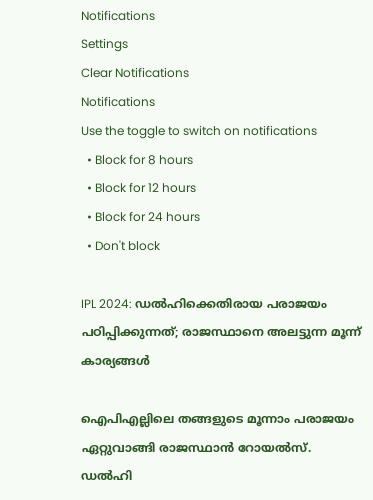Notifications
Settings
Clear Notifications
Notifications
Use the toggle to switch on notifications
  • Block for 8 hours
  • Block for 12 hours
  • Block for 24 hours
  • Don't block

IPL 2024: ഡല്‍ഹിക്കെതിരായ പരാജയം പഠിപ്പിക്കുന്നത്; രാജസ്ഥാനെ അലട്ടുന്ന മൂന്ന് കാര്യങ്ങള്‍

ഐപിഎല്ലിലെ തങ്ങളുടെ മൂന്നാം പരാജയം ഏറ്റുവാങ്ങി രാജസ്ഥാന്‍ റോയല്‍സ്. ഡല്‍ഹി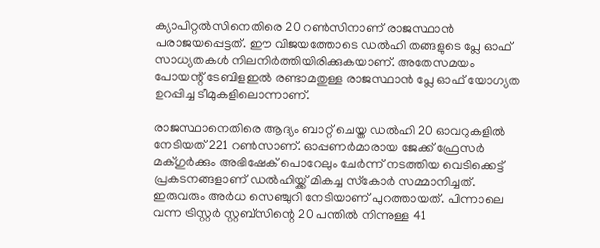ക്യാപിറ്റല്‍സിനെതിരെ 20 റണ്‍സിനാണ് രാജസ്ഥാന്‍ പരാജയപ്പെട്ടത്. ഈ വിജയത്തോടെ ഡല്‍ഹി തങ്ങളുടെ പ്ലേ ഓഫ് സാധ്യതകള്‍ നിലനിര്‍ത്തിയിരിക്കുകയാണ്. അതേസമയം പോയന്റ് ടേബിളഇല്‍ രണ്ടാമതുള്ള രാജസ്ഥാന്‍ പ്ലേ ഓഫ് യോഗ്യത ഉറപ്പിച്ച ടീമുകളിലൊന്നാണ്.

രാജസ്ഥാനെതിരെ ആദ്യം ബാറ്റ് ചെയ്ത ഡല്‍ഹി 20 ഓവറുകളില്‍ നേടിയത് 221 റണ്‍സാണ്. ഓപ്പണര്‍മാരായ ജേക്ക് ഫ്രേസര്‍ മക്ഗുര്‍ക്കും അഭിഷേക് പൊറേലും ചേര്‍ന്ന് നടത്തിയ വെടിക്കെട്ട് പ്രകടനങ്ങളാണ് ഡല്‍ഹിയ്ക്ക് മികച്ച സ്‌കോര്‍ സമ്മാനിച്ചത്. ഇരുവരും അര്‍ധ സെഞ്ചുറി നേടിയാണ് പുറത്തായത്. പിന്നാലെ വന്ന ട്രിസ്റ്റര്‍ സ്റ്റബ്‌സിന്റെ 20 പന്തില്‍ നിന്നുള്ള 41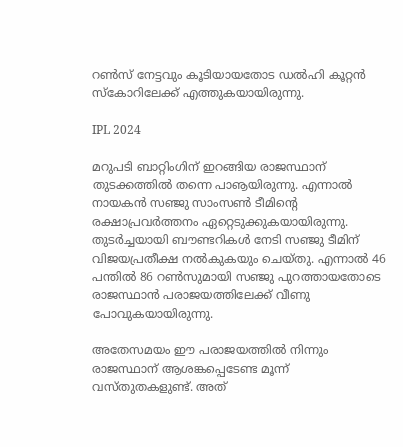റണ്‍സ് നേട്ടവും കൂടിയായതോട ഡല്‍ഹി കൂറ്റന്‍ സ്‌കോറിലേക്ക് എത്തുകയായിരുന്നു.

IPL 2024

മറുപടി ബാറ്റിംഗിന് ഇറങ്ങിയ രാജസ്ഥാന് തുടക്കത്തില്‍ തന്നെ പാൡയിരുന്നു. എന്നാല്‍ നായകന്‍ സഞ്ജു സാംസണ്‍ ടീമിന്റെ രക്ഷാപ്രവര്‍ത്തനം ഏറ്റെടുക്കുകയായിരുന്നു. തുടര്‍ച്ചയായി ബൗണ്ടറികള്‍ നേടി സഞ്ജു ടീമിന് വിജയപ്രതീക്ഷ നല്‍കുകയും ചെയ്തു. എന്നാല്‍ 46 പന്തില്‍ 86 റണ്‍സുമായി സഞ്ജു പുറത്തായതോടെ രാജസ്ഥാന്‍ പരാജയത്തിലേക്ക് വീണു പോവുകയായിരുന്നു.

അതേസമയം ഈ പരാജയത്തില്‍ നിന്നും രാജസ്ഥാന് ആശങ്കപ്പെടേണ്ട മൂന്ന് വസ്തുതകളുണ്ട്. അത്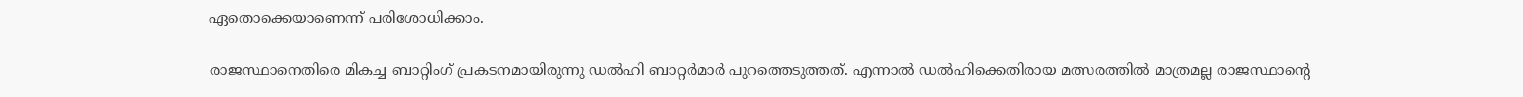ഏതൊക്കെയാണെന്ന് പരിശോധിക്കാം.

രാജസ്ഥാനെതിരെ മികച്ച ബാറ്റിംഗ് പ്രകടനമായിരുന്നു ഡല്‍ഹി ബാറ്റര്‍മാര്‍ പുറത്തെടുത്തത്. എന്നാല്‍ ഡല്‍ഹിക്കെതിരായ മത്സരത്തില്‍ മാത്രമല്ല രാജസ്ഥാന്റെ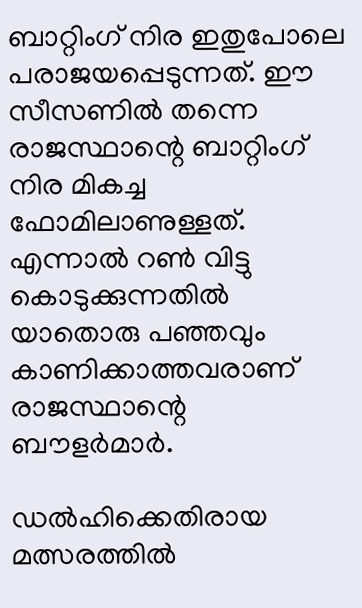ബാറ്റിംഗ് നിര ഇതുപോലെ പരാജയപ്പെടുന്നത്. ഈ സീസണില്‍ തന്നെ രാജസ്ഥാന്റെ ബാറ്റിംഗ് നിര മികച്ച ഫോമിലാണുള്ളത്. എന്നാല്‍ റണ്‍ വിട്ടു കൊടുക്കുന്നതില്‍ യാതൊരു പഞ്ഞവും കാണിക്കാത്തവരാണ് രാജസ്ഥാന്റെ ബൗളര്‍മാര്‍.

ഡല്‍ഹിക്കെതിരായ മത്സരത്തില്‍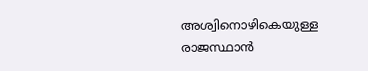അശ്വിനൊഴികെയുള്ള രാജസ്ഥാന്‍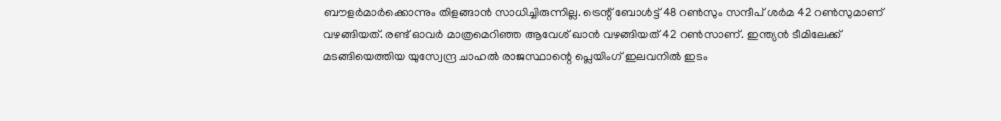ബൗളര്‍മാര്‍ക്കൊന്നും തിളങ്ങാന്‍ സാധിച്ചിരുന്നില്ല. ട്രെന്റ് ബോള്‍ട്ട് 48 റണ്‍സും സന്ദീപ് ശര്‍മ 42 റണ്‍സുമാണ് വഴങ്ങിയത്. രണ്ട് ഓവര്‍ മാത്രമെറിഞ്ഞ ആവേശ് ഖാന്‍ വഴങ്ങിയത് 42 റണ്‍സാണ്. ഇന്ത്യന്‍ ടീമിലേക്ക് മടങ്ങിയെത്തിയ യുസ്വേന്ദ്ര ചാഹല്‍ രാജസ്ഥാന്റെ പ്ലെയിംഗ് ഇലവനില്‍ ഇടം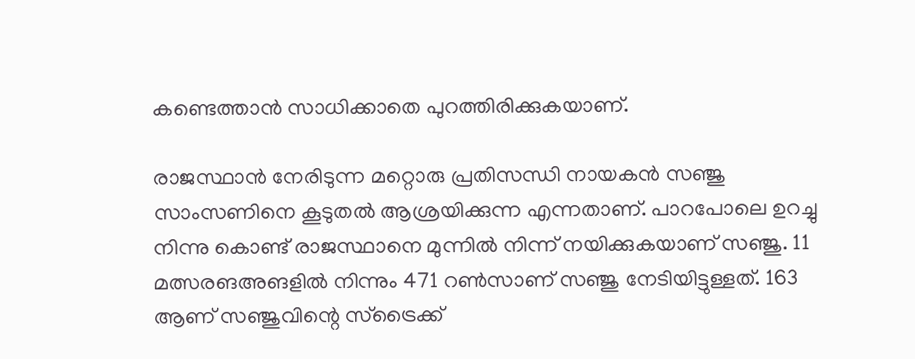കണ്ടെത്താന്‍ സാധിക്കാതെ പുറത്തിരിക്കുകയാണ്.

രാജസ്ഥാന്‍ നേരിടുന്ന മറ്റൊരു പ്രതിസന്ധി നായകന്‍ സഞ്ജു സാംസണിനെ കൂടുതല്‍ ആശ്രയിക്കുന്ന എന്നതാണ്. പാറപോലെ ഉറച്ചു നിന്നു കൊണ്ട് രാജസ്ഥാനെ മുന്നില്‍ നിന്ന് നയിക്കുകയാണ് സഞ്ജു. 11 മത്സരങഅങളില്‍ നിന്നും 471 റണ്‍സാണ് സഞ്ജു നേടിയിട്ടുള്ളത്. 163 ആണ് സഞ്ജുവിന്റെ സ്‌ട്രൈക്ക്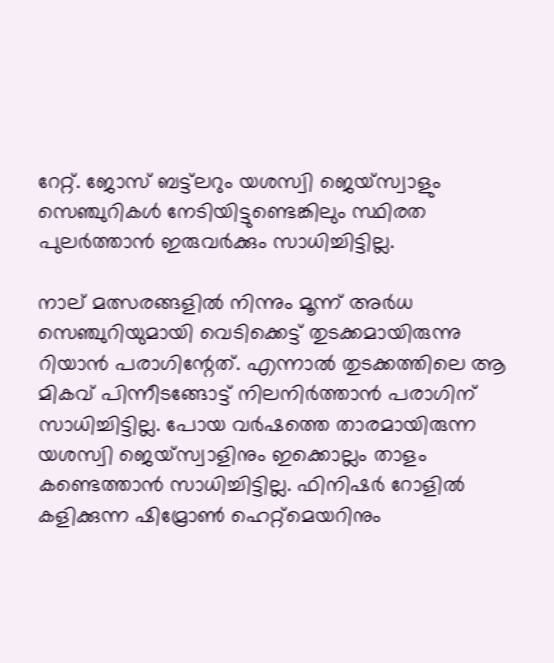റേറ്റ്. ജോസ് ബട്ട്‌ലറും യശസ്വി ജെയ്‌സ്വാളും സെഞ്ചുറികള്‍ നേടിയിട്ടുണ്ടെങ്കിലും സ്ഥിരത പുലര്‍ത്താന്‍ ഇരുവര്‍ക്കും സാധിച്ചിട്ടില്ല.

നാല് മത്സരങ്ങളില്‍ നിന്നും മൂന്ന് അര്‍ധ സെഞ്ചുറിയുമായി വെടിക്കെട്ട് തുടക്കമായിരുന്നു റിയാന്‍ പരാഗിന്റേത്. എന്നാല്‍ തുടക്കത്തിലെ ആ മികവ് പിന്നീടങ്ങോട്ട് നിലനിര്‍ത്താന്‍ പരാഗിന് സാധിച്ചിട്ടില്ല. പോയ വര്‍ഷത്തെ താരമായിരുന്ന യശസ്വി ജെയ്‌സ്വാളിനും ഇക്കൊല്ലം താളം കണ്ടെത്താന്‍ സാധിച്ചിട്ടില്ല. ഫിനിഷര്‍ റോളില്‍ കളിക്കുന്ന ഷിമ്രോണ്‍ ഹെറ്റ്‌മെയറിനും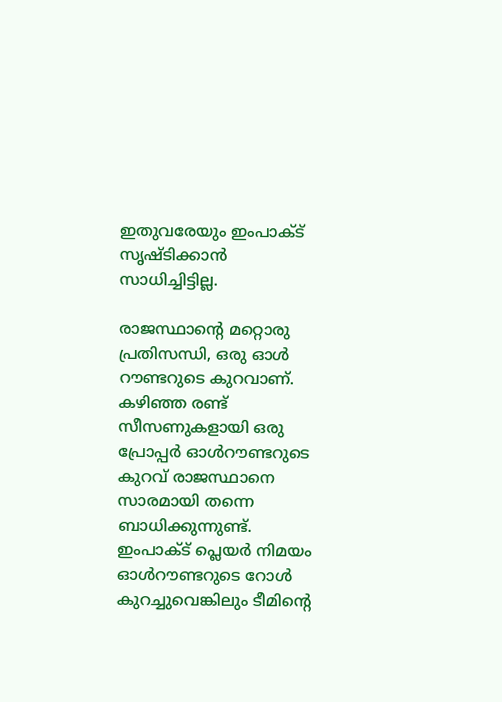ഇതുവരേയും ഇംപാക്ട് സൃഷ്ടിക്കാന്‍ സാധിച്ചിട്ടില്ല.

രാജസ്ഥാന്റെ മറ്റൊരു പ്രതിസന്ധി, ഒരു ഓള്‍ റൗണ്ടറുടെ കുറവാണ്. കഴിഞ്ഞ രണ്ട് സീസണുകളായി ഒരു പ്രോപ്പര്‍ ഓള്‍റൗണ്ടറുടെ കുറവ് രാജസ്ഥാനെ സാരമായി തന്നെ ബാധിക്കുന്നുണ്ട്. ഇംപാക്ട് പ്ലെയര്‍ നിമയം ഓള്‍റൗണ്ടറുടെ റോള്‍ കുറച്ചുവെങ്കിലും ടീമിന്റെ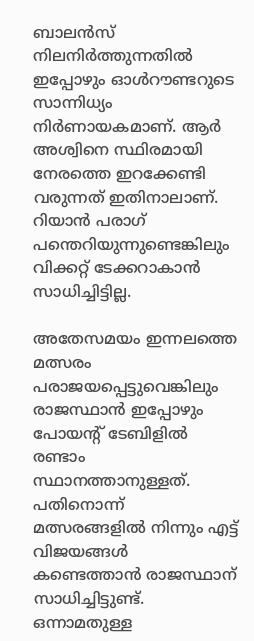ബാലന്‍സ് നിലനിര്‍ത്തുന്നതില്‍ ഇപ്പോഴും ഓള്‍റൗണ്ടറുടെ സാന്നിധ്യം നിര്‍ണായകമാണ്. ആര്‍ അശ്വിനെ സ്ഥിരമായി നേരത്തെ ഇറക്കേണ്ടി വരുന്നത് ഇതിനാലാണ്. റിയാന്‍ പരാഗ് പന്തെറിയുന്നുണ്ടെങ്കിലും വിക്കറ്റ് ടേക്കറാകാന്‍ സാധിച്ചിട്ടില്ല.

അതേസമയം ഇന്നലത്തെ മത്സരം പരാജയപ്പെട്ടുവെങ്കിലും രാജസ്ഥാന്‍ ഇപ്പോഴും പോയന്റ് ടേബിളില്‍ രണ്ടാം സ്ഥാനത്താനുള്ളത്. പതിനൊന്ന് മത്സരങ്ങളില്‍ നിന്നും എട്ട് വിജയങ്ങള്‍ കണ്ടെത്താന്‍ രാജസ്ഥാന് സാധിച്ചിട്ടുണ്ട്. ഒന്നാമതുള്ള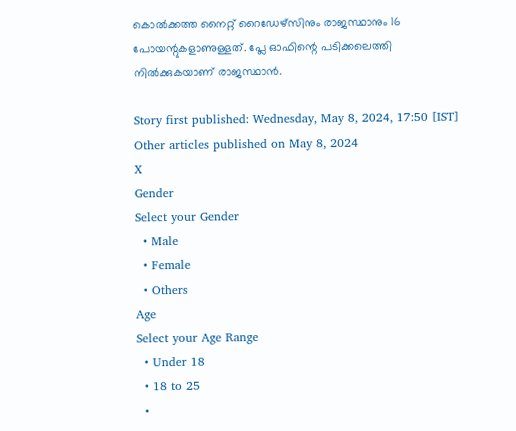കൊല്‍ക്കത്ത നൈറ്റ് റൈഡേഴ്‌സിനും രാജസ്ഥാനും 16 പോയന്റുകളാണുള്ളത്. പ്ലേ ഓഫിന്റെ പടിക്കലെത്തി നില്‍ക്കുകയാണ് രാജസ്ഥാന്‍.

Story first published: Wednesday, May 8, 2024, 17:50 [IST]
Other articles published on May 8, 2024
X
Gender
Select your Gender
  • Male
  • Female
  • Others
Age
Select your Age Range
  • Under 18
  • 18 to 25
  •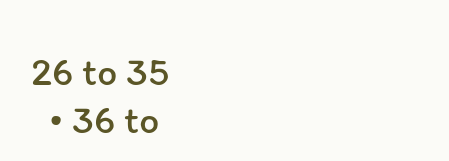26 to 35
  • 36 to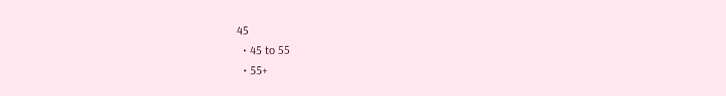45
  • 45 to 55
  • 55+